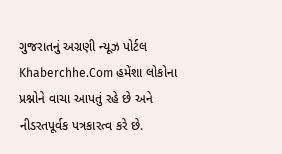ગુજરાતનું અગ્રણી ન્યૂઝ પોર્ટલ Khaberchhe.Com હમેંશા લોકોના પ્રશ્નોને વાચા આપતું રહે છે અને નીડરતપૂર્વક પત્રકારત્વ કરે છે.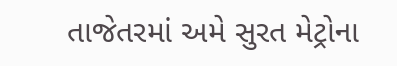તાજેતરમાં અમે સુરત મેટ્રોના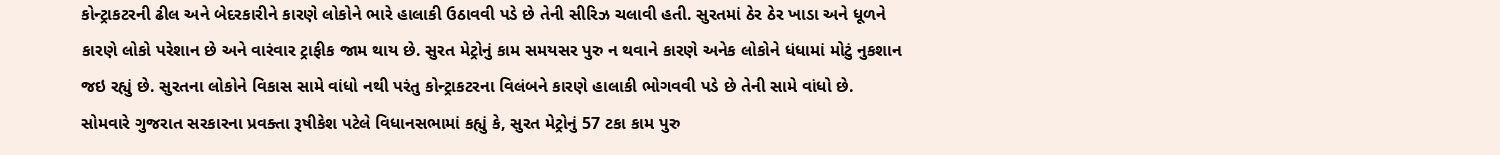કોન્ટ્રાકટરની ઢીલ અને બેદરકારીને કારણે લોકોને ભારે હાલાકી ઉઠાવવી પડે છે તેની સીરિઝ ચલાવી હતી. સુરતમાં ઠેર ઠેર ખાડા અને ધૂળને કારણે લોકો પરેશાન છે અને વારંવાર ટ્રાફીક જામ થાય છે. સુરત મેટ્રોનું કામ સમયસર પુરુ ન થવાને કારણે અનેક લોકોને ધંધામાં મોટું નુકશાન જઇ રહ્યું છે. સુરતના લોકોને વિકાસ સામે વાંધો નથી પરંતુ કોન્ટ્રાકટરના વિલંબને કારણે હાલાકી ભોગવવી પડે છે તેની સામે વાંધો છે.
સોમવારે ગુજરાત સરકારના પ્રવક્તા રૂષીકેશ પટેલે વિધાનસભામાં કહ્યું કે, સુરત મેટ્રોનું 57 ટકા કામ પુરુ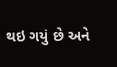થઇ ગયું છે અને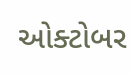ઓક્ટોબર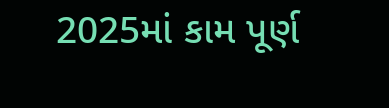2025માં કામ પૂર્ણ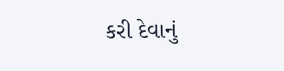કરી દેવાનું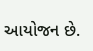આયોજન છે.